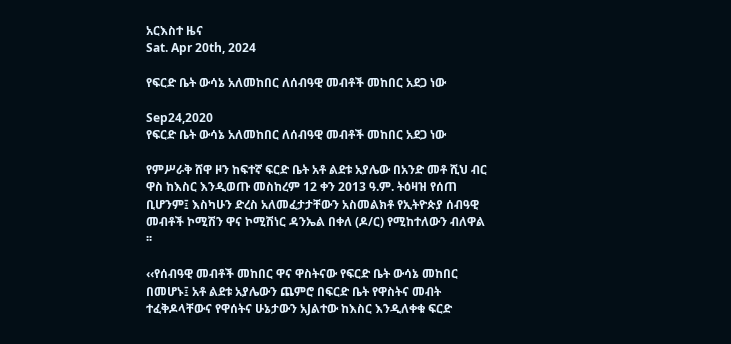አርእስተ ዜና
Sat. Apr 20th, 2024

የፍርድ ቤት ውሳኔ አለመከበር ለሰብዓዊ መብቶች መከበር አደጋ ነው

Sep24,2020
የፍርድ ቤት ውሳኔ አለመከበር ለሰብዓዊ መብቶች መከበር አደጋ ነው

የምሥራቅ ሸዋ ዞን ከፍተኛ ፍርድ ቤት አቶ ልደቱ አያሌው በአንድ መቶ ሺህ ብር ዋስ ከእስር እንዲወጡ መስከረም 12 ቀን 2013 ዓ.ም. ትዕዛዝ የሰጠ ቢሆንም፤ እስካሁን ድረስ አለመፈታታቸውን አስመልክቶ የኢትዮጵያ ሰብዓዊ መብቶች ኮሚሽን ዋና ኮሚሽነር ዳንኤል በቀለ (ዶ/ር) የሚከተለውን ብለዋል ፡፡

‹‹የሰብዓዊ መብቶች መከበር ዋና ዋስትናው የፍርድ ቤት ውሳኔ መከበር በመሆኑ፤ አቶ ልደቱ አያሌውን ጨምሮ በፍርድ ቤት የዋስትና መብት ተፈቅዶላቸውና የዋሰትና ሁኔታውን አJልተው ከእስር እንዲለቀቁ ፍርድ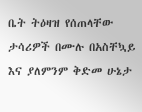ቤት ትዕዛዝ የሰጠላቸው ታሳሪዎች በሙሉ በአስቸኳይ እና ያለምንም ቅድመ ሁኔታ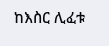ከእስር ሊፈቱ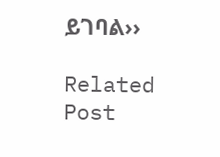ይገባል››

Related Post